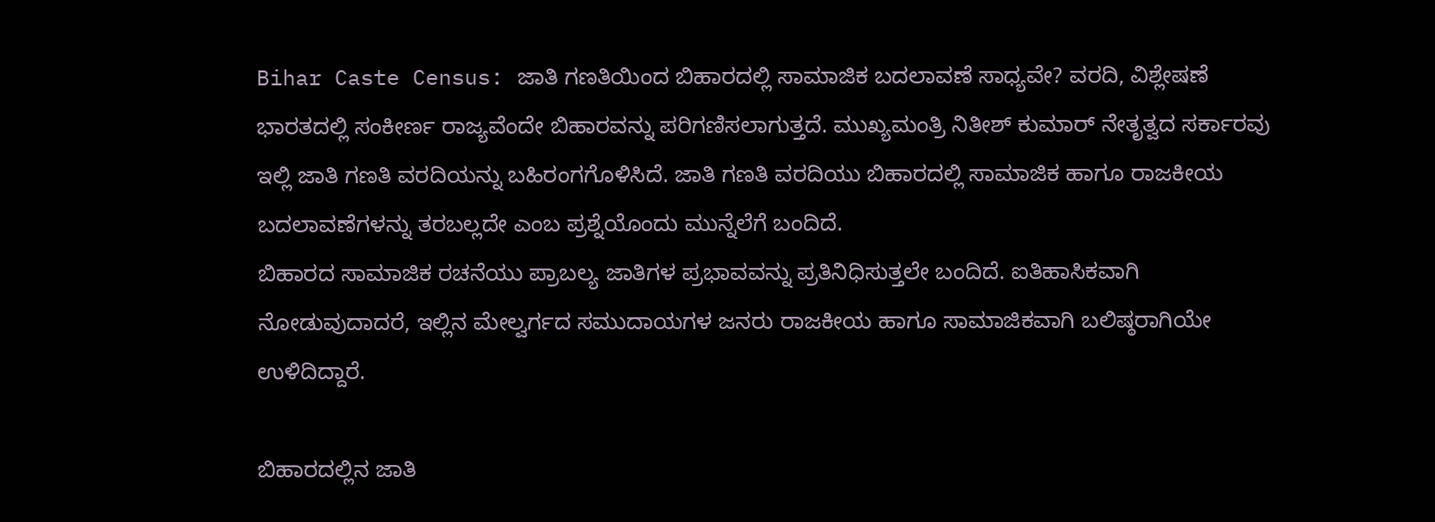Bihar Caste Census: ಜಾತಿ ಗಣತಿಯಿಂದ ಬಿಹಾರದಲ್ಲಿ ಸಾಮಾಜಿಕ ಬದಲಾವಣೆ ಸಾಧ್ಯವೇ? ವರದಿ, ವಿಶ್ಲೇಷಣೆ
ಭಾರತದಲ್ಲಿ ಸಂಕೀರ್ಣ ರಾಜ್ಯವೆಂದೇ ಬಿಹಾರವನ್ನು ಪರಿಗಣಿಸಲಾಗುತ್ತದೆ. ಮುಖ್ಯಮಂತ್ರಿ ನಿತೀಶ್ ಕುಮಾರ್ ನೇತೃತ್ವದ ಸರ್ಕಾರವು ಇಲ್ಲಿ ಜಾತಿ ಗಣತಿ ವರದಿಯನ್ನು ಬಹಿರಂಗಗೊಳಿಸಿದೆ. ಜಾತಿ ಗಣತಿ ವರದಿಯು ಬಿಹಾರದಲ್ಲಿ ಸಾಮಾಜಿಕ ಹಾಗೂ ರಾಜಕೀಯ ಬದಲಾವಣೆಗಳನ್ನು ತರಬಲ್ಲದೇ ಎಂಬ ಪ್ರಶ್ನೆಯೊಂದು ಮುನ್ನೆಲೆಗೆ ಬಂದಿದೆ.
ಬಿಹಾರದ ಸಾಮಾಜಿಕ ರಚನೆಯು ಪ್ರಾಬಲ್ಯ ಜಾತಿಗಳ ಪ್ರಭಾವವನ್ನು ಪ್ರತಿನಿಧಿಸುತ್ತಲೇ ಬಂದಿದೆ. ಐತಿಹಾಸಿಕವಾಗಿ ನೋಡುವುದಾದರೆ, ಇಲ್ಲಿನ ಮೇಲ್ವರ್ಗದ ಸಮುದಾಯಗಳ ಜನರು ರಾಜಕೀಯ ಹಾಗೂ ಸಾಮಾಜಿಕವಾಗಿ ಬಲಿಷ್ಠರಾಗಿಯೇ ಉಳಿದಿದ್ದಾರೆ.

ಬಿಹಾರದಲ್ಲಿನ ಜಾತಿ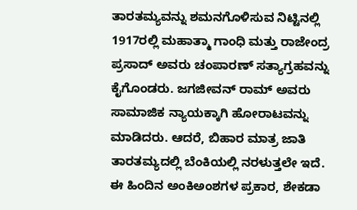ತಾರತಮ್ಯವನ್ನು ಶಮನಗೊಳಿಸುವ ನಿಟ್ಟಿನಲ್ಲಿ 1917ರಲ್ಲಿ ಮಹಾತ್ಮಾ ಗಾಂಧಿ ಮತ್ತು ರಾಜೇಂದ್ರ ಪ್ರಸಾದ್ ಅವರು ಚಂಪಾರಣ್ ಸತ್ಯಾಗ್ರಹವನ್ನು ಕೈಗೊಂಡರು. ಜಗಜೀವನ್ ರಾಮ್ ಅವರು ಸಾಮಾಜಿಕ ನ್ಯಾಯಕ್ಕಾಗಿ ಹೋರಾಟವನ್ನು ಮಾಡಿದರು. ಆದರೆ, ಬಿಹಾರ ಮಾತ್ರ ಜಾತಿ ತಾರತಮ್ಯದಲ್ಲಿ ಬೆಂಕಿಯಲ್ಲಿ ನರಳುತ್ತಲೇ ಇದೆ.
ಈ ಹಿಂದಿನ ಅಂಕಿಅಂಶಗಳ ಪ್ರಕಾರ, ಶೇಕಡಾ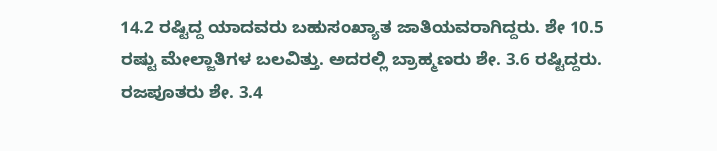14.2 ರಷ್ಟಿದ್ದ ಯಾದವರು ಬಹುಸಂಖ್ಯಾತ ಜಾತಿಯವರಾಗಿದ್ದರು. ಶೇ 10.5 ರಷ್ಟು ಮೇಲ್ಜಾತಿಗಳ ಬಲವಿತ್ತು. ಅದರಲ್ಲಿ ಬ್ರಾಹ್ಮಣರು ಶೇ. 3.6 ರಷ್ಟಿದ್ದರು. ರಜಪೂತರು ಶೇ. 3.4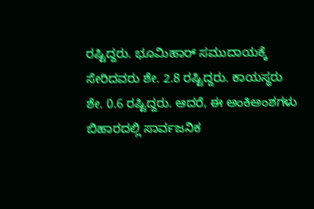ರಷ್ಟಿದ್ದರು. ಭೂಮಿಹಾರ್ ಸಮುದಾಯಕ್ಕೆ ಸೇರಿದವರು ಶೇ. 2.8 ರಷ್ಟಿದ್ದರು. ಕಾಯಸ್ಥರು ಶೇ. 0.6 ರಷ್ಟಿದ್ದರು. ಆದರೆ, ಈ ಅಂಕಿಅಂಶಗಳು ಬಿಹಾರದಲ್ಲಿ ಸಾರ್ವಜನಿಕ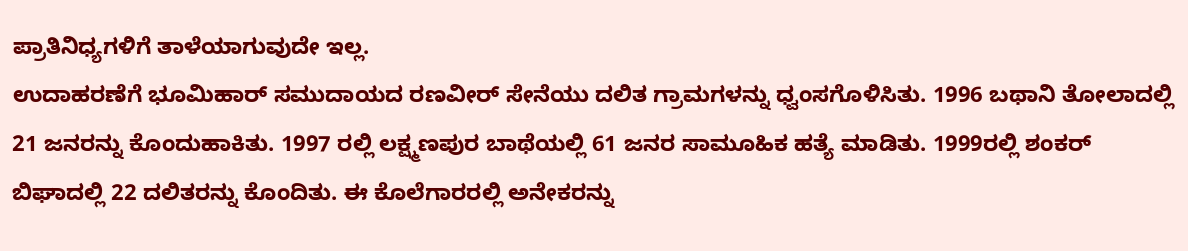ಪ್ರಾತಿನಿಧ್ಯಗಳಿಗೆ ತಾಳೆಯಾಗುವುದೇ ಇಲ್ಲ.
ಉದಾಹರಣೆಗೆ ಭೂಮಿಹಾರ್ ಸಮುದಾಯದ ರಣವೀರ್ ಸೇನೆಯು ದಲಿತ ಗ್ರಾಮಗಳನ್ನು ಧ್ವಂಸಗೊಳಿಸಿತು. 1996 ಬಥಾನಿ ತೋಲಾದಲ್ಲಿ 21 ಜನರನ್ನು ಕೊಂದುಹಾಕಿತು. 1997 ರಲ್ಲಿ ಲಕ್ಷ್ಮಣಪುರ ಬಾಥೆಯಲ್ಲಿ 61 ಜನರ ಸಾಮೂಹಿಕ ಹತ್ಯೆ ಮಾಡಿತು. 1999ರಲ್ಲಿ ಶಂಕರ್ ಬಿಘಾದಲ್ಲಿ 22 ದಲಿತರನ್ನು ಕೊಂದಿತು. ಈ ಕೊಲೆಗಾರರಲ್ಲಿ ಅನೇಕರನ್ನು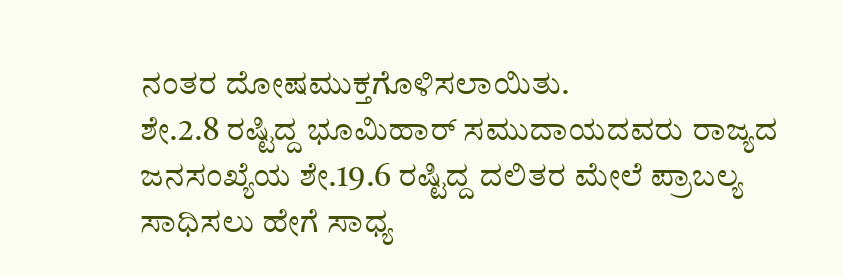ನಂತರ ದೋಷಮುಕ್ತಗೊಳಿಸಲಾಯಿತು.
ಶೇ.2.8 ರಷ್ಟಿದ್ದ ಭೂಮಿಹಾರ್ ಸಮುದಾಯದವರು ರಾಜ್ಯದ ಜನಸಂಖ್ಯೆಯ ಶೇ.19.6 ರಷ್ಟಿದ್ದ ದಲಿತರ ಮೇಲೆ ಪ್ರಾಬಲ್ಯ ಸಾಧಿಸಲು ಹೇಗೆ ಸಾಧ್ಯ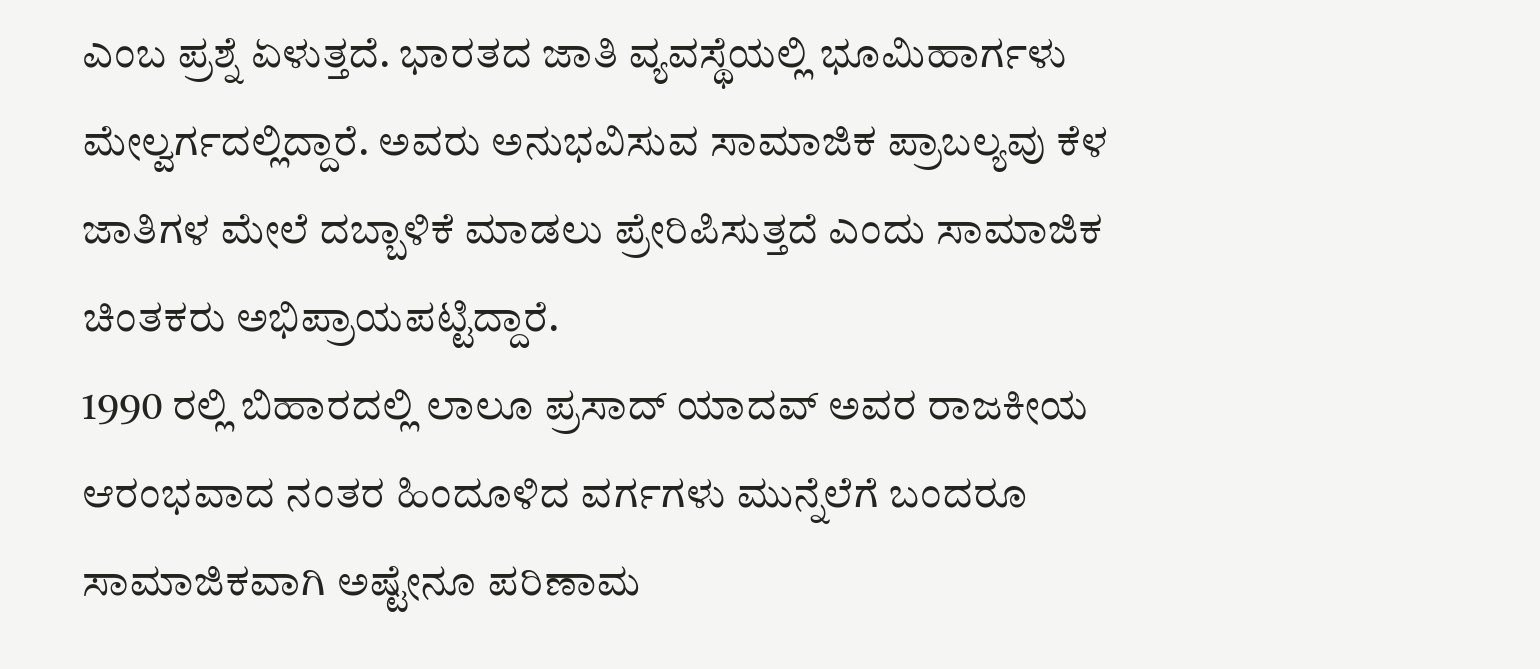ಎಂಬ ಪ್ರಶ್ನೆ ಏಳುತ್ತದೆ. ಭಾರತದ ಜಾತಿ ವ್ಯವಸ್ಥೆಯಲ್ಲಿ ಭೂಮಿಹಾರ್ಗಳು ಮೇಲ್ವರ್ಗದಲ್ಲಿದ್ದಾರೆ. ಅವರು ಅನುಭವಿಸುವ ಸಾಮಾಜಿಕ ಪ್ರಾಬಲ್ಯವು ಕೆಳ ಜಾತಿಗಳ ಮೇಲೆ ದಬ್ಬಾಳಿಕೆ ಮಾಡಲು ಪ್ರೇರಿಪಿಸುತ್ತದೆ ಎಂದು ಸಾಮಾಜಿಕ ಚಿಂತಕರು ಅಭಿಪ್ರಾಯಪಟ್ಟಿದ್ದಾರೆ.
1990 ರಲ್ಲಿ ಬಿಹಾರದಲ್ಲಿ ಲಾಲೂ ಪ್ರಸಾದ್ ಯಾದವ್ ಅವರ ರಾಜಕೀಯ ಆರಂಭವಾದ ನಂತರ ಹಿಂದೂಳಿದ ವರ್ಗಗಳು ಮುನ್ನೆಲೆಗೆ ಬಂದರೂ ಸಾಮಾಜಿಕವಾಗಿ ಅಷ್ಟೇನೂ ಪರಿಣಾಮ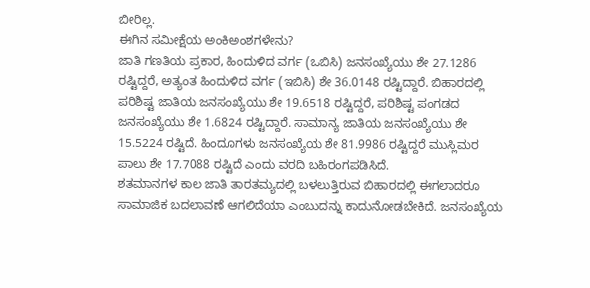ಬೀರಿಲ್ಲ.
ಈಗಿನ ಸಮೀಕ್ಷೆಯ ಅಂಕಿಅಂಶಗಳೇನು?
ಜಾತಿ ಗಣತಿಯ ಪ್ರಕಾರ, ಹಿಂದುಳಿದ ವರ್ಗ (ಒಬಿಸಿ) ಜನಸಂಖ್ಯೆಯು ಶೇ 27.1286 ರಷ್ಟಿದ್ದರೆ, ಅತ್ಯಂತ ಹಿಂದುಳಿದ ವರ್ಗ (ಇಬಿಸಿ) ಶೇ 36.0148 ರಷ್ಟಿದ್ದಾರೆ. ಬಿಹಾರದಲ್ಲಿ ಪರಿಶಿಷ್ಟ ಜಾತಿಯ ಜನಸಂಖ್ಯೆಯು ಶೇ 19.6518 ರಷ್ಟಿದ್ದರೆ, ಪರಿಶಿಷ್ಟ ಪಂಗಡದ ಜನಸಂಖ್ಯೆಯು ಶೇ 1.6824 ರಷ್ಟಿದ್ದಾರೆ. ಸಾಮಾನ್ಯ ಜಾತಿಯ ಜನಸಂಖ್ಯೆಯು ಶೇ 15.5224 ರಷ್ಟಿದೆ. ಹಿಂದೂಗಳು ಜನಸಂಖ್ಯೆಯ ಶೇ 81.9986 ರಷ್ಟಿದ್ದರೆ ಮುಸ್ಲಿಮರ ಪಾಲು ಶೇ 17.7088 ರಷ್ಟಿದೆ ಎಂದು ವರದಿ ಬಹಿರಂಗಪಡಿಸಿದೆ.
ಶತಮಾನಗಳ ಕಾಲ ಜಾತಿ ತಾರತಮ್ಯದಲ್ಲಿ ಬಳಲುತ್ತಿರುವ ಬಿಹಾರದಲ್ಲಿ ಈಗಲಾದರೂ ಸಾಮಾಜಿಕ ಬದಲಾವಣೆ ಆಗಲಿದೆಯಾ ಎಂಬುದನ್ನು ಕಾದುನೋಡಬೇಕಿದೆ. ಜನಸಂಖ್ಯೆಯ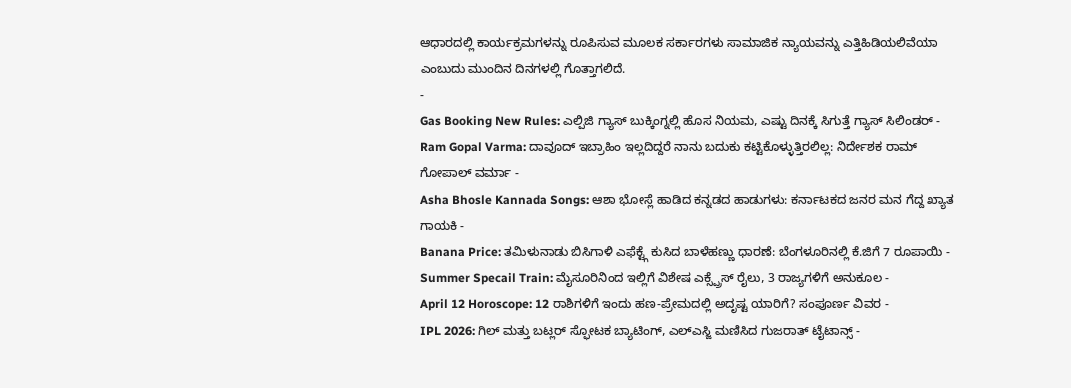ಆಧಾರದಲ್ಲಿ ಕಾರ್ಯಕ್ರಮಗಳನ್ನು ರೂಪಿಸುವ ಮೂಲಕ ಸರ್ಕಾರಗಳು ಸಾಮಾಜಿಕ ನ್ಯಾಯವನ್ನು ಎತ್ತಿಹಿಡಿಯಲಿವೆಯಾ ಎಂಬುದು ಮುಂದಿನ ದಿನಗಳಲ್ಲಿ ಗೊತ್ತಾಗಲಿದೆ.
-
Gas Booking New Rules: ಎಲ್ಪಿಜಿ ಗ್ಯಾಸ್ ಬುಕ್ಕಿಂಗ್ನಲ್ಲಿ ಹೊಸ ನಿಯಮ, ಎಷ್ಟು ದಿನಕ್ಕೆ ಸಿಗುತ್ತೆ ಗ್ಯಾಸ್ ಸಿಲಿಂಡರ್ -
Ram Gopal Varma: ದಾವೂದ್ ಇಬ್ರಾಹಿಂ ಇಲ್ಲದಿದ್ದರೆ ನಾನು ಬದುಕು ಕಟ್ಟಿಕೊಳ್ಳುತ್ತಿರಲಿಲ್ಲ: ನಿರ್ದೇಶಕ ರಾಮ್ ಗೋಪಾಲ್ ವರ್ಮಾ -
Asha Bhosle Kannada Songs: ಆಶಾ ಭೋಸ್ಲೆ ಹಾಡಿದ ಕನ್ನಡದ ಹಾಡುಗಳು: ಕರ್ನಾಟಕದ ಜನರ ಮನ ಗೆದ್ದ ಖ್ಯಾತ ಗಾಯಕಿ -
Banana Price: ತಮಿಳುನಾಡು ಬಿಸಿಗಾಳಿ ಎಫೆಕ್ಟ್ಗೆ ಕುಸಿದ ಬಾಳೆಹಣ್ಣು ಧಾರಣೆ: ಬೆಂಗಳೂರಿನಲ್ಲಿ ಕೆ.ಜಿಗೆ 7 ರೂಪಾಯಿ -
Summer Specail Train: ಮೈಸೂರಿನಿಂದ ಇಲ್ಲಿಗೆ ವಿಶೇಷ ಎಕ್ಸ್ಪ್ರೆಸ್ ರೈಲು, 3 ರಾಜ್ಯಗಳಿಗೆ ಅನುಕೂಲ -
April 12 Horoscope: 12 ರಾಶಿಗಳಿಗೆ ಇಂದು ಹಣ-ಪ್ರೇಮದಲ್ಲಿ ಅದೃಷ್ಟ ಯಾರಿಗೆ? ಸಂಪೂರ್ಣ ವಿವರ -
IPL 2026: ಗಿಲ್ ಮತ್ತು ಬಟ್ಲರ್ ಸ್ಫೋಟಕ ಬ್ಯಾಟಿಂಗ್, ಎಲ್ಎಸ್ಜಿ ಮಣಿಸಿದ ಗುಜರಾತ್ ಟೈಟಾನ್ಸ್ -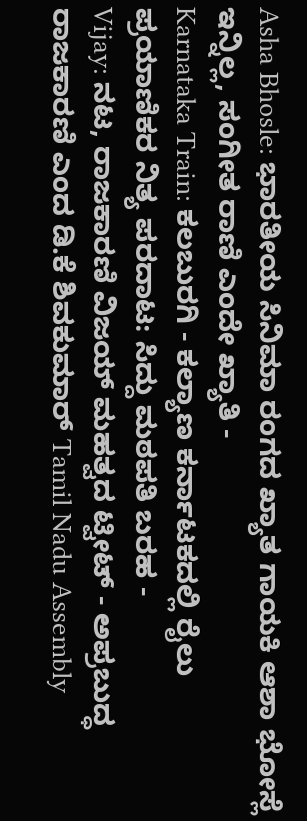Asha Bhosle: ಭಾರತೀಯ ಸಿನಿಮಾ ರಂಗದ ಖ್ಯಾತ ಗಾಯಕಿ ಆಶಾ ಭೋಸ್ಲೆ ಇನ್ನಿಲ್ಲ, ಸಂಗೀತ ರಾಣಿ ಎಂದೇ ಖ್ಯಾತಿ -
Karnataka Train: ಕಲಬುರಗಿ - ಕಲ್ಯಾಣ ಕರ್ನಾಟಕದಲ್ಲಿ ರೈಲು ಪ್ರಯಾಣಿಕರ ನಿತ್ಯ ಪರದಾಟ: ಸಿದ್ದು ಮಠಪತಿ ಬರಹ -
Vijay: ನಟ, ರಾಜಕಾರಣಿ ವಿಜಯ್ ಮಹತ್ವದ ಟ್ವೀಟ್ - ಅಪ್ರಬುದ್ಧ ರಾಜಕಾರಣಿ ಎಂದ ಡಿ.ಕೆ ಶಿವಕುಮಾರ್ Tamil Nadu Assembly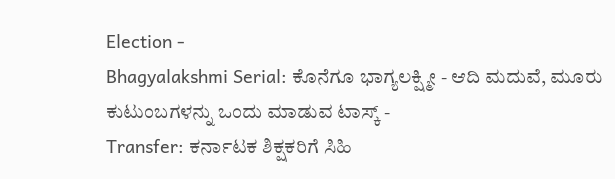Election -
Bhagyalakshmi Serial: ಕೊನೆಗೂ ಭಾಗ್ಯಲಕ್ಷ್ಮೀ - ಆದಿ ಮದುವೆ, ಮೂರು ಕುಟುಂಬಗಳನ್ನು ಒಂದು ಮಾಡುವ ಟಾಸ್ಕ್ -
Transfer: ಕರ್ನಾಟಕ ಶಿಕ್ಷಕರಿಗೆ ಸಿಹಿ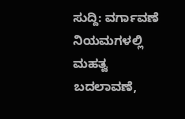ಸುದ್ದಿ: ವರ್ಗಾವಣೆ ನಿಯಮಗಳಲ್ಲಿ ಮಹತ್ವ ಬದಲಾವಣೆ,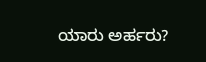ಯಾರು ಅರ್ಹರು?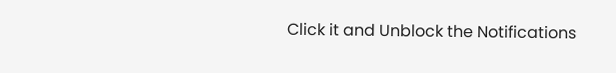Click it and Unblock the Notifications